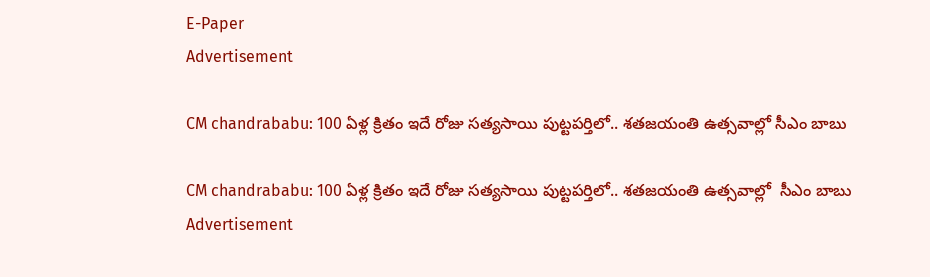E-Paper
Advertisement

CM chandrababu: 100 ఏళ్ల క్రితం ఇదే రోజు సత్యసాయి పుట్టపర్తిలో.. శతజయంతి ఉత్సవాల్లో సీఎం బాబు

CM chandrababu: 100 ఏళ్ల క్రితం ఇదే రోజు సత్యసాయి పుట్టపర్తిలో.. శతజయంతి ఉత్సవాల్లో  సీఎం బాబు
Advertisement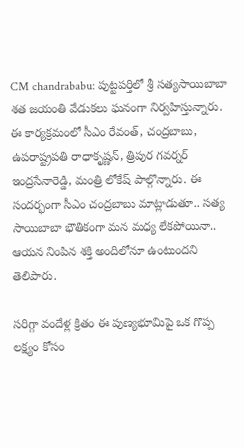CM chandrababu: పుట్టపర్తిలో శ్రీ సత్యసాయిబాబా శత జయంతి వేడుకలు ఘనంగా నిర్వహిస్తున్నారు. ఈ కార్యక్రమంలో సీఎం రేవంత్, చంద్రబాబు, ఉపరాష్ట్రపతి రాధాకృష్ణన్, త్రిపుర గవర్నర్ ఇంద్రసేనారెడ్డి, మంత్రి లోకేష్ పాల్గొన్నారు. ఈ సందర్భంగా సీఎం చంద్రబాబు మాట్లాడుతూ.. సత్య సాయిబాబా భౌతికంగా మన మధ్య లేకపోయినా.. ఆయన నింపిన శక్తి అందిలోనూ ఉంటుందని తెలిపారు.

సరిగ్గా వందేళ్ల క్రితం ఈ పుణ్యభూమిపై ఒక గొప్ప లక్ష్యం కోసం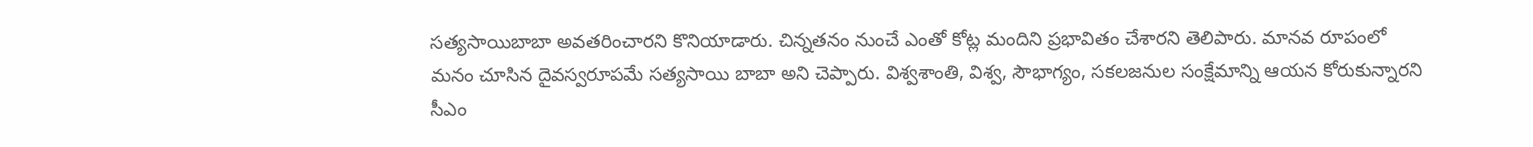సత్యసాయిబాబా అవతరించారని కొనియాడారు. చిన్నతనం నుంచే ఎంతో కోట్ల మందిని ప్రభావితం చేశారని తెలిపారు. మానవ రూపంలో మనం చూసిన దైవస్వరూపమే సత్యసాయి బాబా అని చెప్పారు. విశ్వశాంతి, విశ్వ, సౌభాగ్యం, సకలజనుల సంక్షేమాన్ని ఆయన కోరుకున్నారని సీఎం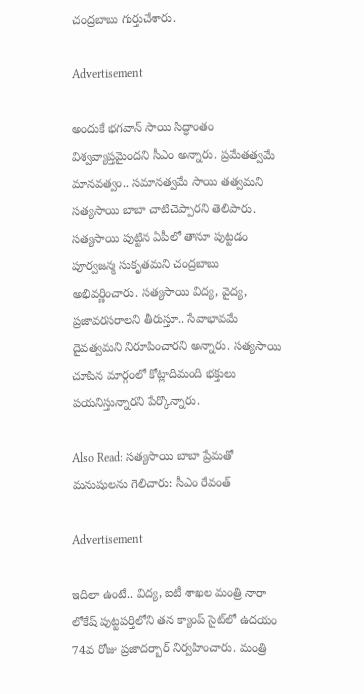చంద్రబాబు గుర్తుచేశారు.

Advertisement

అందుకే భగవాన్ సాయి సిద్ధాంతం విశ్వవ్యాప్తమైందని సీఎం అన్నారు. ప్రమేతత్వమే మానవత్వం.. సమానత్వమే సాయి తత్వమని సత్యసాయి బాబా చాటిచెప్పారని తెలిపారు. సత్యసాయి పుట్టిన ఏపీలో తానూ పుట్టడం పూర్వజన్మ సుకృతమని చంద్రబాబు అభివర్ణించారు. సత్యసాయి విద్య, వైద్య, ప్రజావరసరాలని తీరుస్తూ.. సేవాభావమే దైవత్వమని నిరూపించారని అన్నారు. సత్యసాయి చూపిన మార్గంలో కోట్లాదిమంది భక్తులు పయనిస్తున్నారని పేర్కొన్నారు.

Also Read: సత్యసాయి బాబా ప్రేమతో మనుషులను గెలిచారు: సీఎం రేవంత్

Advertisement

ఇదిలా ఉంటే.. విద్య, ఐటీ శాఖల మంత్రి నారా లోకేష్ పుట్టపర్తిలోని తన క్యాంప్ సైట్‌లో ఉదయం 74వ రోజు ప్రజాదర్బార్ నిర్వహించారు. మంత్రి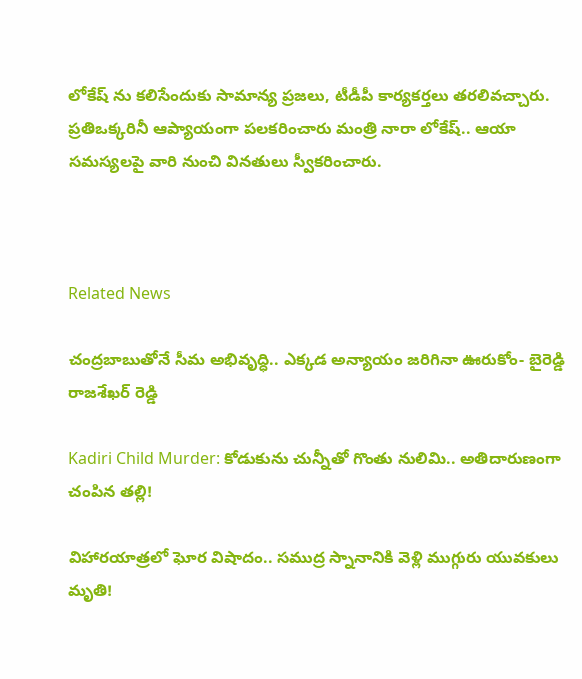లోకేష్ ను కలిసేందుకు సామాన్య ప్రజలు, టీడీపీ కార్యకర్తలు తరలివచ్చారు. ప్రతిఒక్కరినీ ఆప్యాయంగా పలకరించారు మంత్రి నారా లోకేష్.. ఆయా సమస్యలపై వారి నుంచి వినతులు స్వీకరించారు.



Related News

చంద్రబాబుతోనే సీమ అభివృద్ధి.. ఎక్కడ అన్యాయం జరిగినా ఊరుకోం- బైరెడ్డి రాజశేఖర్ రెడ్డి

Kadiri Child Murder: కోడుకును చున్నీతో గొంతు నులిమి.. అతిదారుణంగా చంపిన తల్లి!

విహారయాత్రలో ఘోర విషాదం.. సముద్ర స్నానానికి వెళ్లి ముగ్గురు యువకులు మృతి!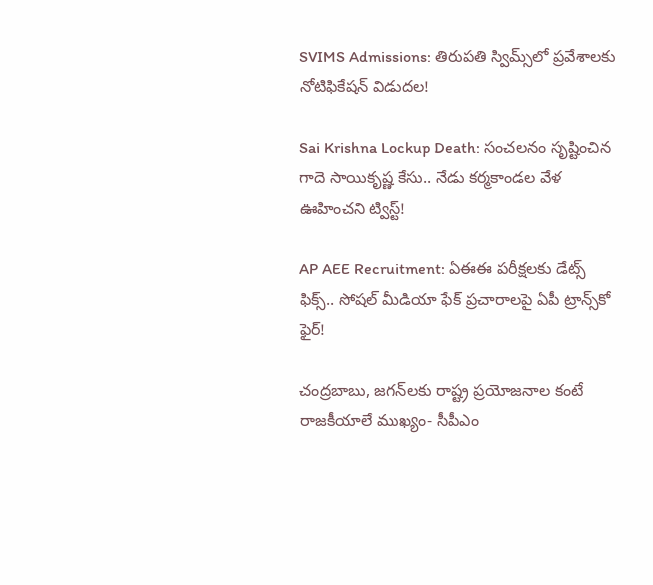SVIMS Admissions: తిరుపతి స్విమ్స్‌లో ప్రవేశాలకు నోటిఫికేషన్ విడుదల!

Sai Krishna Lockup Death: సంచలనం సృష్టించిన గాదె సాయికృష్ణ కేసు.. నేడు కర్మకాండల వేళ ఊహించని ట్విస్ట్!

AP AEE Recruitment: ఏఈఈ పరీక్షలకు డేట్స్ ఫిక్స్.. సోషల్ మీడియా ఫేక్ ప్రచారాలపై ఏపీ ట్రాన్స్‌కో ఫైర్!

చంద్రబాబు, జగన్‌లకు రాష్ట్ర ప్రయోజనాల కంటే రాజకీయాలే ముఖ్యం- సీపీఎం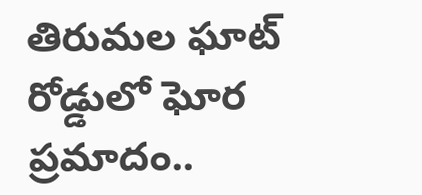తిరుమల ఘాట్ రోడ్డులో ఘోర ప్రమాదం..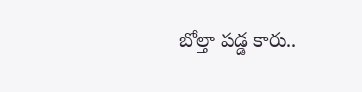బోల్తా పడ్డ కారు..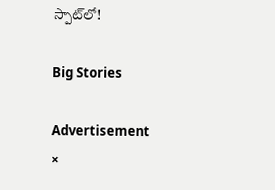స్పాట్‌లో!

Big Stories

Advertisement
×